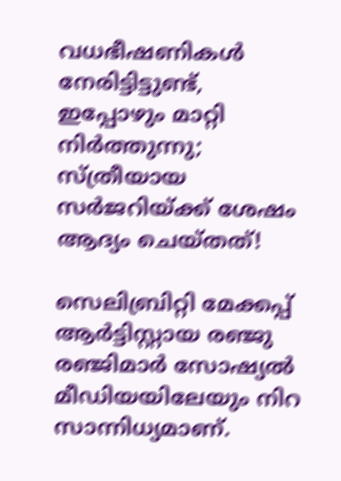വധഭീഷണികള്‍ നേരിട്ടിട്ടുണ്ട്, ഇപ്പോഴും മാറ്റി നിര്‍ത്തുന്നു; സ്ത്രീയായ സര്‍ജറിയ്ക്ക് ശേഷം ആദ്യം ചെയ്തത്!

സെലിബ്രിറ്റി മേക്കപ്പ് ആര്‍ട്ടിസ്റ്റായ രഞ്ജു രഞ്ജിമാര്‍ സോഷ്യല്‍ മീഡിയയിലേയും നിറ സാന്നിധ്യമാണ്.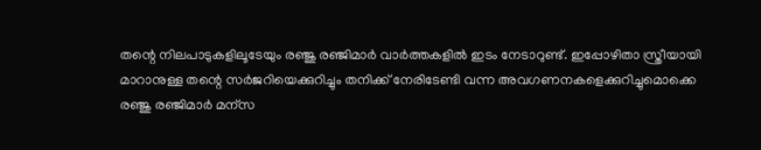തന്റെ നിലപാടുകളിലൂടേയും രഞ്ജു രഞ്ജിമാര്‍ വാര്‍ത്തകളില്‍ ഇടം നേടാറുണ്ട്. ഇപ്പോഴിതാ സ്ത്രീയായി മാറാനുള്ള തന്റെ സര്‍ജറിയെക്കുറിച്ചും തനിക്ക് നേരിടേണ്ടി വന്ന അവഗണനകളെക്കുറിച്ചുമൊക്കെ രഞ്ജു രഞ്ജിമാര്‍ മന്‌സ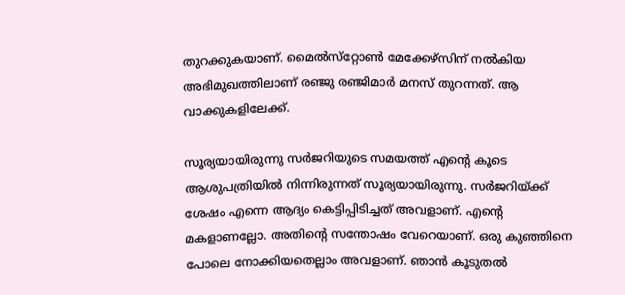തുറക്കുകയാണ്. മൈല്‍സ്‌റ്റോണ്‍ മേക്കേഴ്‌സിന് നല്‍കിയ അഭിമുഖത്തിലാണ് രഞ്ജു രഞ്ജിമാര്‍ മനസ് തുറന്നത്. ആ വാക്കുകളിലേക്ക്.

സൂര്യയായിരുന്നു സര്‍ജറിയുടെ സമയത്ത് എന്റെ കൂടെ ആശുപത്രിയില്‍ നിന്നിരുന്നത് സൂര്യയായിരുന്നു. സര്‍ജറിയ്ക്ക് ശേഷം എന്നെ ആദ്യം കെട്ടിപ്പിടിച്ചത് അവളാണ്. എന്റെ മകളാണല്ലോ. അതിന്റെ സന്തോഷം വേറെയാണ്. ഒരു കുഞ്ഞിനെ പോലെ നോക്കിയതെല്ലാം അവളാണ്. ഞാന്‍ കൂടുതല്‍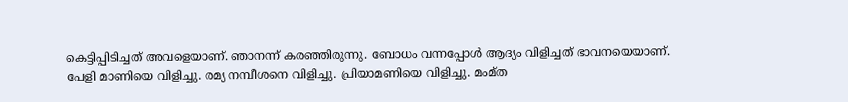കെട്ടിപ്പിടിച്ചത് അവളെയാണ്. ഞാനന്ന് കരഞ്ഞിരുന്നു. ബോധം വന്നപ്പോള്‍ ആദ്യം വിളിച്ചത് ഭാവനയെയാണ്. പേളി മാണിയെ വിളിച്ചു. രമ്യ നമ്പീശനെ വിളിച്ചു. പ്രിയാമണിയെ വിളിച്ചു. മംമ്ത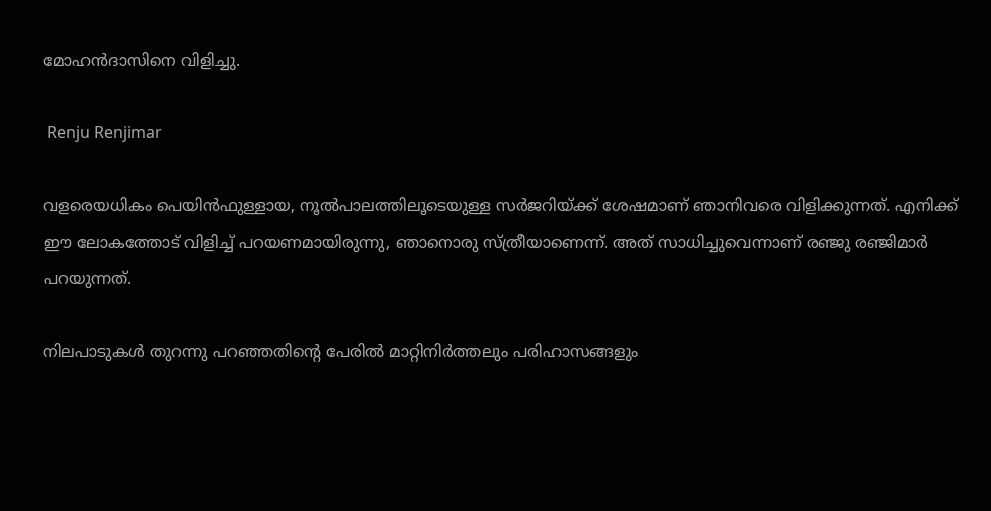മോഹന്‍ദാസിനെ വിളിച്ചു.

 Renju Renjimar

വളരെയധികം പെയിന്‍ഫുള്ളായ, നൂല്‍പാലത്തിലൂടെയുള്ള സര്‍ജറിയ്ക്ക് ശേഷമാണ് ഞാനിവരെ വിളിക്കുന്നത്. എനിക്ക് ഈ ലോകത്തോട് വിളിച്ച് പറയണമായിരുന്നു, ഞാനൊരു സ്ത്രീയാണെന്ന്. അത് സാധിച്ചുവെന്നാണ് രഞ്ജു രഞ്ജിമാര്‍ പറയുന്നത്.

നിലപാടുകള്‍ തുറന്നു പറഞ്ഞതിന്റെ പേരില്‍ മാറ്റിനിര്‍ത്തലും പരിഹാസങ്ങളും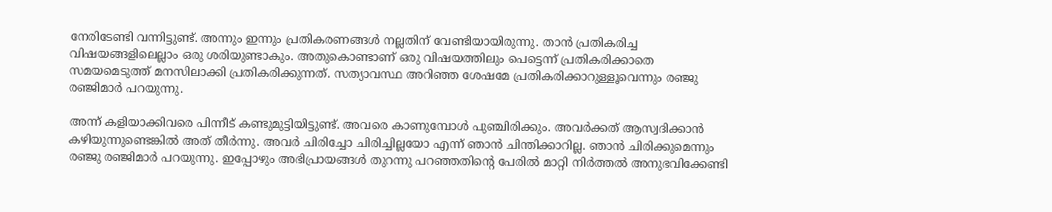നേരിടേണ്ടി വന്നിട്ടുണ്ട്. അന്നും ഇന്നും പ്രതികരണങ്ങള്‍ നല്ലതിന് വേണ്ടിയായിരുന്നു. താന്‍ പ്രതികരിച്ച വിഷയങ്ങളിലെല്ലാം ഒരു ശരിയുണ്ടാകും. അതുകൊണ്ടാണ് ഒരു വിഷയത്തിലും പെട്ടെന്ന് പ്രതികരിക്കാതെ സമയമെടുത്ത് മനസിലാക്കി പ്രതികരിക്കുന്നത്. സത്യാവസ്ഥ അറിഞ്ഞ ശേഷമേ പ്രതികരിക്കാറുള്ളൂവെന്നും രഞ്ജു രഞ്ജിമാര്‍ പറയുന്നു.

അന്ന് കളിയാക്കിവരെ പിന്നീട് കണ്ടുമുട്ടിയിട്ടുണ്ട്. അവരെ കാണുമ്പോള്‍ പുഞ്ചിരിക്കും. അവര്‍ക്കത് ആസ്വദിക്കാന്‍ കഴിയുന്നുണ്ടെങ്കില്‍ അത് തീര്‍ന്നു. അവര്‍ ചിരിച്ചോ ചിരിച്ചില്ലയോ എന്ന് ഞാന്‍ ചിന്തിക്കാറില്ല. ഞാന്‍ ചിരിക്കുമെന്നും രഞ്ജു രഞ്ജിമാര്‍ പറയുന്നു. ഇപ്പോഴും അഭിപ്രായങ്ങള്‍ തുറന്നു പറഞ്ഞതിന്റെ പേരില്‍ മാറ്റി നിര്‍ത്തല്‍ അനുഭവിക്കേണ്ടി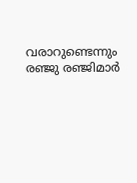വരാറുണ്ടെന്നും രഞ്ജു രഞ്ജിമാര്‍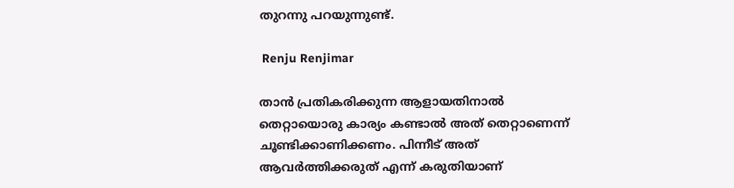തുറന്നു പറയുന്നുണ്ട്.

 Renju Renjimar

താന്‍ പ്രതികരിക്കുന്ന ആളായതിനാല്‍ തെറ്റായൊരു കാര്യം കണ്ടാല്‍ അത് തെറ്റാണെന്ന് ചൂണ്ടിക്കാണിക്കണം. പിന്നീട് അത് ആവര്‍ത്തിക്കരുത് എന്ന് കരുതിയാണ്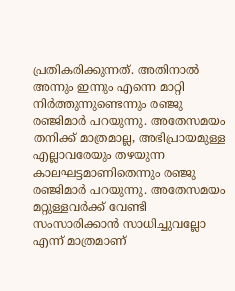പ്രതികരിക്കുന്നത്. അതിനാല്‍ അന്നും ഇന്നും എന്നെ മാറ്റി നിര്‍ത്തുന്നുണ്ടെന്നും രഞ്ജു രഞ്ജിമാര്‍ പറയുന്നു. അതേസമയം തനിക്ക് മാത്രമാല്ല, അഭിപ്രായമുള്ള എല്ലാവരേയും തഴയുന്ന കാലഘട്ടമാണിതെന്നും രഞ്ജു രഞ്ജിമാര്‍ പറയുന്നു. അതേസമയം മറ്റുള്ളവര്‍ക്ക് വേണ്ടി സംസാരിക്കാന്‍ സാധിച്ചുവല്ലോ എന്ന് മാത്രമാണ്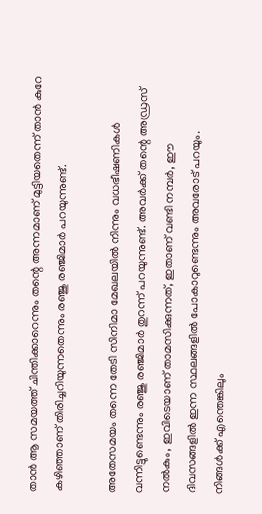താന്‍ ആ സമയത്ത് ചിന്തിക്കാറെന്നും തന്റെ അന്നമാണ് മുട്ടിയതെന്ന് താന്‍ കുറേ കഴിഞ്ഞാണ് തിരിച്ചറിയുന്നതെന്നും രഞ്ജു രഞ്ജിമാര്‍ പറയുന്നുണ്ട്.

അതേസമയം തന്നെ തേടി സിനിമാ മേഖലയില്‍ നിന്നും വധഭീഷണികള്‍ വന്നിട്ടുണ്ടെന്നും രഞ്ജു രഞ്ജിമാര്‍ തുറന്ന് പറയുന്നുണ്ട്. അവര്‍ക്ക് തന്റെ അഡ്രസ് നല്‍കും, ഇവിടെയാണ് താമസിക്കുന്നത്, ഇതാണ് വണ്ടി നമ്പര്‍, ഈ ദിവസങ്ങളില്‍ ഇന്ന സ്ഥലങ്ങളില്‍ പോകാറുണ്ടെന്നും അവരോട് പറയും. നിങ്ങള്‍ക്ക് എന്തെങ്കിലും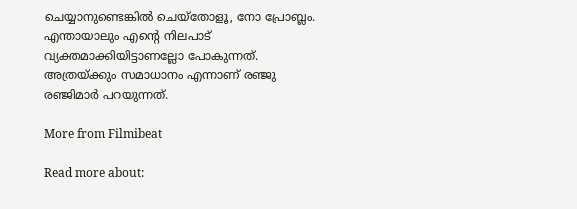ചെയ്യാനുണ്ടെങ്കില്‍ ചെയ്‌തോളൂ, നോ പ്രോബ്ലം. എന്തായാലും എന്റെ നിലപാട് വ്യക്തമാക്കിയിട്ടാണല്ലോ പോകുന്നത്. അത്രയ്ക്കും സമാധാനം എന്നാണ് രഞ്ജു രഞ്ജിമാര്‍ പറയുന്നത്.

More from Filmibeat

Read more about: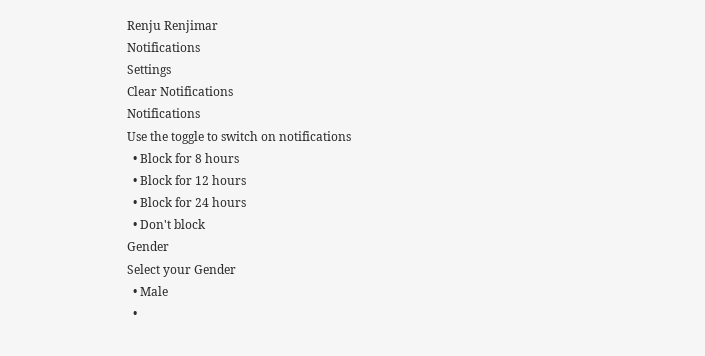Renju Renjimar
Notifications
Settings
Clear Notifications
Notifications
Use the toggle to switch on notifications
  • Block for 8 hours
  • Block for 12 hours
  • Block for 24 hours
  • Don't block
Gender
Select your Gender
  • Male
  •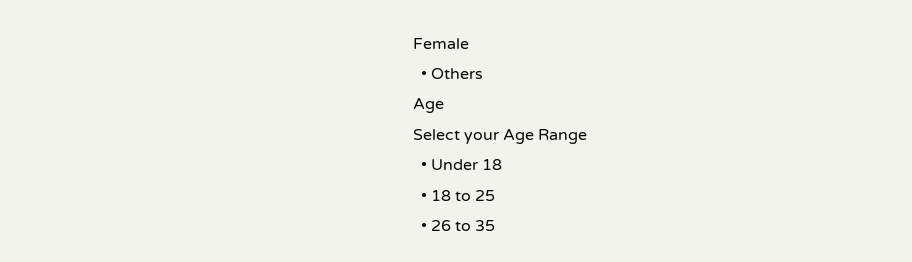Female
  • Others
Age
Select your Age Range
  • Under 18
  • 18 to 25
  • 26 to 35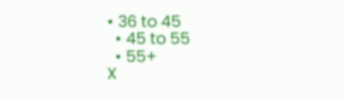• 36 to 45
  • 45 to 55
  • 55+
X